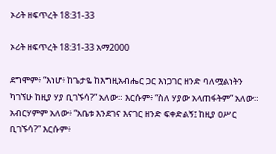ኦሪት ዘፍጥረት 18:31-33

ኦሪት ዘፍጥረት 18:31-33 አማ2000

ደግሞም፥ “እነሆ፥ ከጌታዬ ከእግዚአብሔር ጋር እነጋገር ዘንድ ባለሟልነትን ካገኘሁ ከዚያ ሃያ ቢገኙሳ?” አለው። እርሱም፥ “ስለ ሃያው አላጠፋትም” አለው። አብርሃምም አለው፥ “አቤቱ እንደገና እናገር ዘንድ ፍቀድልኝ፤ ከዚያ ዐሥር ቢገኙሳ?” እርሱም፥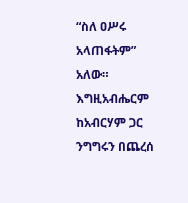“ስለ ዐሥሩ አላጠፋትም” አለው። እግዚአብሔርም ከአብርሃም ጋር ንግግሩን በጨረሰ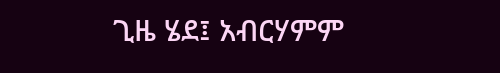ጊዜ ሄደ፤ አብርሃምም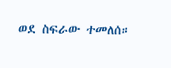ወደ ስፍራው ተመለሰ።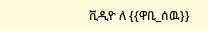ቪዲዮ ለ {{ዋቢ_ሰዉ}}